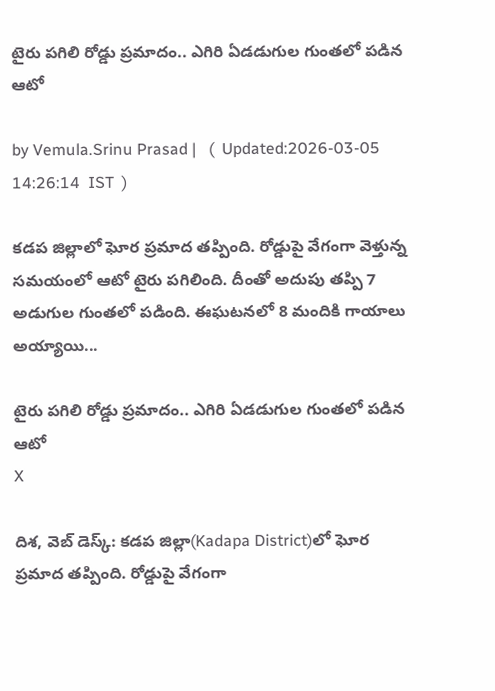టైరు పగిలి రోడ్డు ప్రమాదం.. ఎగిరి ఏడడుగుల గుంతలో పడిన ఆటో

by Vemula.Srinu Prasad |   (  Updated:2026-03-05 14:26:14  IST  )

కడప జిల్లాలో ఘోర ప్రమాద తప్పింది. రోడ్డుపై వేగంగా వెళ్తున్న సమయంలో ఆటో టైరు పగిలింది. దీంతో అదుపు తప్పి 7 అడుగుల గుంతలో పడింది. ఈఘటనలో 8 మందికి గాయాలు అయ్యాయి...

టైరు పగిలి రోడ్డు ప్రమాదం.. ఎగిరి ఏడడుగుల గుంతలో పడిన ఆటో
X

దిశ, వెబ్ డెస్క్: కడప జిల్లా(Kadapa District)లో ఘోర ప్రమాద తప్పింది. రోడ్డుపై వేగంగా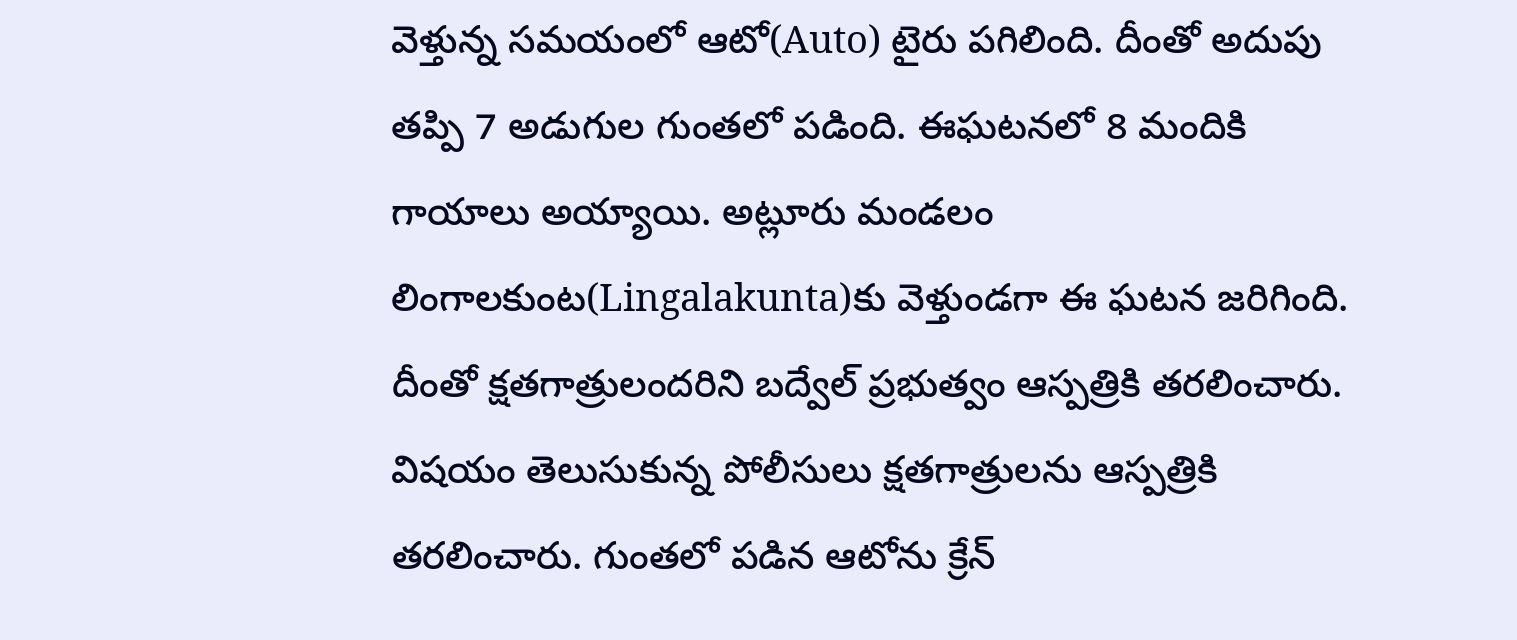వెళ్తున్న సమయంలో ఆటో(Auto) టైరు పగిలింది. దీంతో అదుపు తప్పి 7 అడుగుల గుంతలో పడింది. ఈఘటనలో 8 మందికి గాయాలు అయ్యాయి. అట్లూరు మండలం లింగాలకుంట(Lingalakunta)కు వెళ్తుండగా ఈ ఘటన జరిగింది. దీంతో క్షతగాత్రులందరిని బద్వేల్ ప్రభుత్వం ఆస్పత్రికి తరలించారు. విషయం తెలుసుకున్న పోలీసులు క్షతగాత్రులను ఆస్పత్రికి తరలించారు. గుంతలో పడిన ఆటోను క్రేన్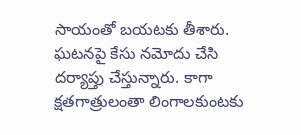సాయంతో బయటకు తీశారు. ఘటనపై కేసు నమోదు చేసి దర్యాప్తు చేస్తున్నారు. కాగా క్షతగాత్రులంతా లింగాలకుంటకు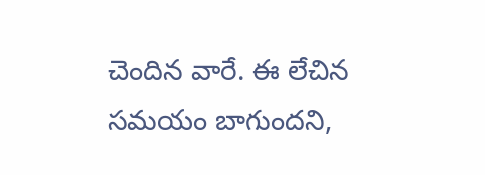చెందిన వారే. ఈ లేచిన సమయం బాగుందని,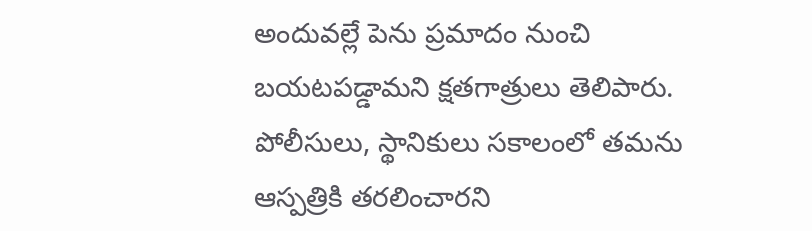అందువల్లే పెను ప్రమాదం నుంచి బయటపడ్డామని క్షతగాత్రులు తెలిపారు. పోలీసులు, స్థానికులు సకాలంలో తమను ఆస్పత్రికి తరలించారని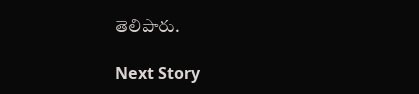తెలిపారు.

Next Story